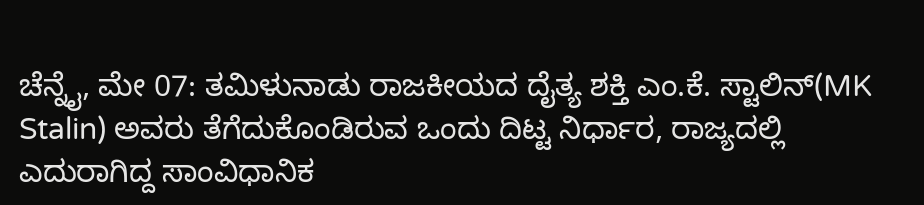ಚೆನ್ನೈ, ಮೇ 07: ತಮಿಳುನಾಡು ರಾಜಕೀಯದ ದೈತ್ಯ ಶಕ್ತಿ ಎಂ.ಕೆ. ಸ್ಟಾಲಿನ್(MK Stalin) ಅವರು ತೆಗೆದುಕೊಂಡಿರುವ ಒಂದು ದಿಟ್ಟ ನಿರ್ಧಾರ, ರಾಜ್ಯದಲ್ಲಿ ಎದುರಾಗಿದ್ದ ಸಾಂವಿಧಾನಿಕ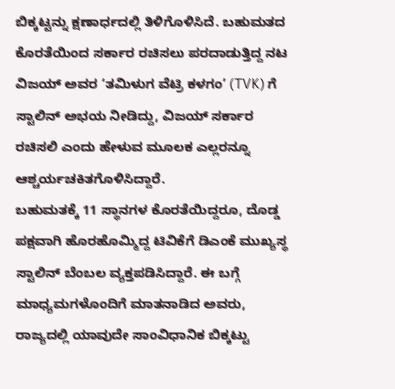ಬಿಕ್ಕಟ್ಟನ್ನು ಕ್ಷಣಾರ್ಧದಲ್ಲಿ ತಿಳಿಗೊಳಿಸಿದೆ. ಬಹುಮತದ ಕೊರತೆಯಿಂದ ಸರ್ಕಾರ ರಚಿಸಲು ಪರದಾಡುತ್ತಿದ್ದ ನಟ ವಿಜಯ್ ಅವರ ‘ತಮಿಳುಗ ವೆಟ್ರಿ ಕಳಗಂ’ (TVK) ಗೆ ಸ್ಟಾಲಿನ್ ಅಭಯ ನೀಡಿದ್ದು, ವಿಜಯ್ ಸರ್ಕಾರ ರಚಿಸಲಿ ಎಂದು ಹೇಳುವ ಮೂಲಕ ಎಲ್ಲರನ್ನೂ ಆಶ್ಚರ್ಯಚಕಿತಗೊಳಿಸಿದ್ದಾರೆ.
ಬಹುಮತಕ್ಕೆ 11 ಸ್ಥಾನಗಳ ಕೊರತೆಯಿದ್ದರೂ, ದೊಡ್ಡ ಪಕ್ಷವಾಗಿ ಹೊರಹೊಮ್ಮಿದ್ದ ಟಿವಿಕೆಗೆ ಡಿಎಂಕೆ ಮುಖ್ಯಸ್ಥ ಸ್ಟಾಲಿನ್ ಬೆಂಬಲ ವ್ಯಕ್ತಪಡಿಸಿದ್ದಾರೆ. ಈ ಬಗ್ಗೆ ಮಾಧ್ಯಮಗಳೊಂದಿಗೆ ಮಾತನಾಡಿದ ಅವರು, ರಾಜ್ಯದಲ್ಲಿ ಯಾವುದೇ ಸಾಂವಿಧಾನಿಕ ಬಿಕ್ಕಟ್ಟು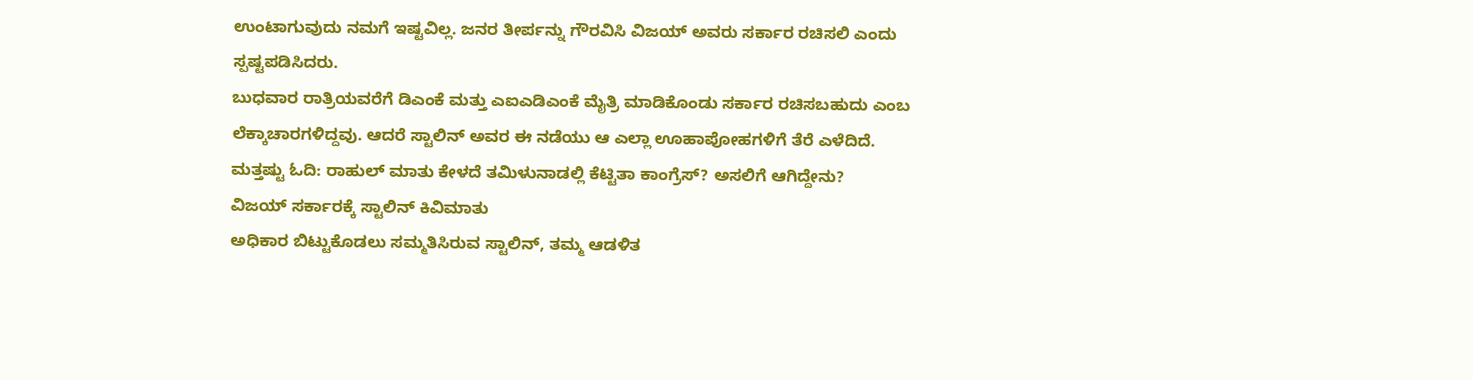ಉಂಟಾಗುವುದು ನಮಗೆ ಇಷ್ಟವಿಲ್ಲ. ಜನರ ತೀರ್ಪನ್ನು ಗೌರವಿಸಿ ವಿಜಯ್ ಅವರು ಸರ್ಕಾರ ರಚಿಸಲಿ ಎಂದು ಸ್ಪಷ್ಟಪಡಿಸಿದರು.
ಬುಧವಾರ ರಾತ್ರಿಯವರೆಗೆ ಡಿಎಂಕೆ ಮತ್ತು ಎಐಎಡಿಎಂಕೆ ಮೈತ್ರಿ ಮಾಡಿಕೊಂಡು ಸರ್ಕಾರ ರಚಿಸಬಹುದು ಎಂಬ ಲೆಕ್ಕಾಚಾರಗಳಿದ್ದವು. ಆದರೆ ಸ್ಟಾಲಿನ್ ಅವರ ಈ ನಡೆಯು ಆ ಎಲ್ಲಾ ಊಹಾಪೋಹಗಳಿಗೆ ತೆರೆ ಎಳೆದಿದೆ.
ಮತ್ತಷ್ಟು ಓದಿ: ರಾಹುಲ್ ಮಾತು ಕೇಳದೆ ತಮಿಳುನಾಡಲ್ಲಿ ಕೆಟ್ಟಿತಾ ಕಾಂಗ್ರೆಸ್? ಅಸಲಿಗೆ ಆಗಿದ್ದೇನು?
ವಿಜಯ್ ಸರ್ಕಾರಕ್ಕೆ ಸ್ಟಾಲಿನ್ ಕಿವಿಮಾತು
ಅಧಿಕಾರ ಬಿಟ್ಟುಕೊಡಲು ಸಮ್ಮತಿಸಿರುವ ಸ್ಟಾಲಿನ್, ತಮ್ಮ ಆಡಳಿತ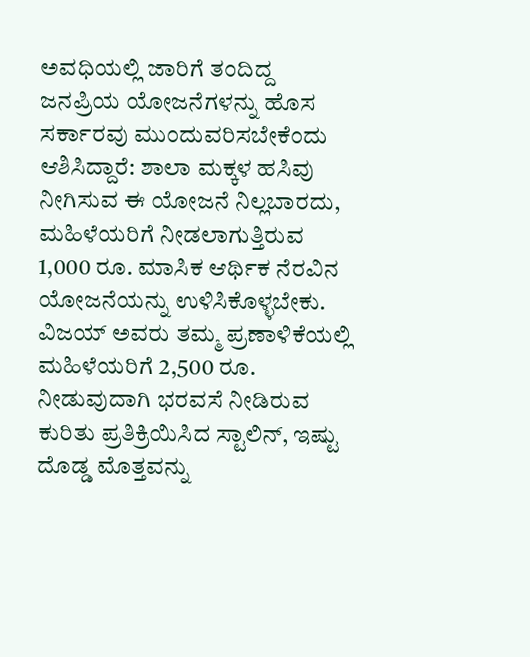ಅವಧಿಯಲ್ಲಿ ಜಾರಿಗೆ ತಂದಿದ್ದ ಜನಪ್ರಿಯ ಯೋಜನೆಗಳನ್ನು ಹೊಸ ಸರ್ಕಾರವು ಮುಂದುವರಿಸಬೇಕೆಂದು ಆಶಿಸಿದ್ದಾರೆ: ಶಾಲಾ ಮಕ್ಕಳ ಹಸಿವು ನೀಗಿಸುವ ಈ ಯೋಜನೆ ನಿಲ್ಲಬಾರದು, ಮಹಿಳೆಯರಿಗೆ ನೀಡಲಾಗುತ್ತಿರುವ 1,000 ರೂ. ಮಾಸಿಕ ಆರ್ಥಿಕ ನೆರವಿನ ಯೋಜನೆಯನ್ನು ಉಳಿಸಿಕೊಳ್ಳಬೇಕು.
ವಿಜಯ್ ಅವರು ತಮ್ಮ ಪ್ರಣಾಳಿಕೆಯಲ್ಲಿ ಮಹಿಳೆಯರಿಗೆ 2,500 ರೂ. ನೀಡುವುದಾಗಿ ಭರವಸೆ ನೀಡಿರುವ ಕುರಿತು ಪ್ರತಿಕ್ರಿಯಿಸಿದ ಸ್ಟಾಲಿನ್, ಇಷ್ಟು ದೊಡ್ಡ ಮೊತ್ತವನ್ನು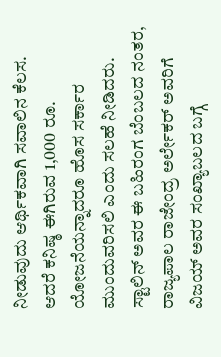ನೀಡುವುದು ಆರ್ಥಿಕವಾಗಿ ಸವಾಲಿನ ಕೆಲಸ. ಆದರೆ ಕನಿಷ್ಠ ಈಗಿರುವ 1,000 ರೂ. ಯೋಜನೆಯನ್ನಾದರೂ ಹೊಸ ಸರ್ಕಾರ ಮುಂದುವರಿಸಲಿ ಎಂದು ಸಲಹೆ ನೀಡಿದರು.
ಸ್ಟಾಲಿನ್ ಅವರ ಈ ಬಹಿರಂಗ ಬೆಂಬಲದ ನಂತರ, ರಾಜ್ಯಪಾಲ ರಾಜೇಂದ್ರ ಅರ್ಲೇಕರ್ ಅವರಿಗೆ ವಿಜಯ್ ಅವರ ಸಂಖ್ಯಾಬಲದ ಬಗ್ಗೆ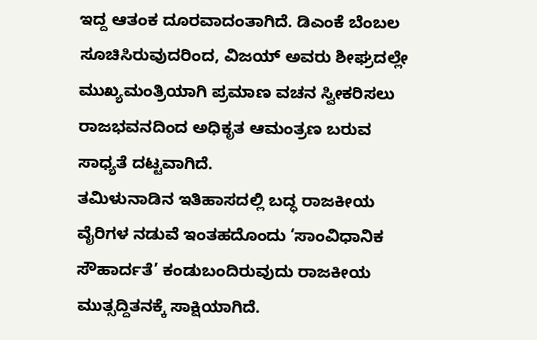ಇದ್ದ ಆತಂಕ ದೂರವಾದಂತಾಗಿದೆ. ಡಿಎಂಕೆ ಬೆಂಬಲ ಸೂಚಿಸಿರುವುದರಿಂದ, ವಿಜಯ್ ಅವರು ಶೀಘ್ರದಲ್ಲೇ ಮುಖ್ಯಮಂತ್ರಿಯಾಗಿ ಪ್ರಮಾಣ ವಚನ ಸ್ವೀಕರಿಸಲು ರಾಜಭವನದಿಂದ ಅಧಿಕೃತ ಆಮಂತ್ರಣ ಬರುವ ಸಾಧ್ಯತೆ ದಟ್ಟವಾಗಿದೆ.
ತಮಿಳುನಾಡಿನ ಇತಿಹಾಸದಲ್ಲಿ ಬದ್ಧ ರಾಜಕೀಯ ವೈರಿಗಳ ನಡುವೆ ಇಂತಹದೊಂದು ‘ಸಾಂವಿಧಾನಿಕ ಸೌಹಾರ್ದತೆ’ ಕಂಡುಬಂದಿರುವುದು ರಾಜಕೀಯ ಮುತ್ಸದ್ದಿತನಕ್ಕೆ ಸಾಕ್ಷಿಯಾಗಿದೆ.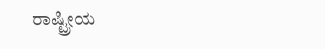ರಾಷ್ಟ್ರೀಯ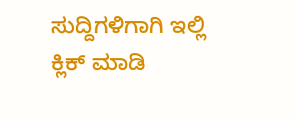ಸುದ್ದಿಗಳಿಗಾಗಿ ಇಲ್ಲಿ ಕ್ಲಿಕ್ ಮಾಡಿ